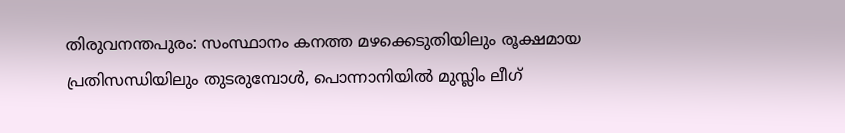തിരുവനന്തപുരം: സംസ്ഥാനം കനത്ത മഴക്കെടുതിയിലും രൂക്ഷമായ പ്രതിസന്ധിയിലും തുടരുമ്പോൾ, പൊന്നാനിയിൽ മുസ്ലിം ലീഗ്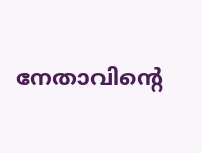നേതാവിന്റെ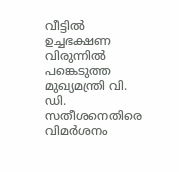വീട്ടിൽ ഉച്ചഭക്ഷണ വിരുന്നിൽ പങ്കെടുത്ത മുഖ്യമന്ത്രി വി. ഡി. സതീശനെതിരെ വിമർശനം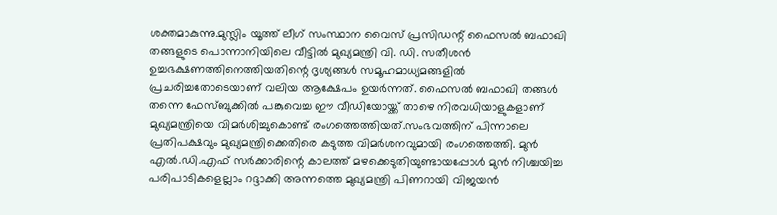ശക്തമാകുന്നു.മുസ്ലിം യൂത്ത് ലീഗ് സംസ്ഥാന വൈസ് പ്രസിഡന്റ് ഫൈസൽ ബഫാഖി തങ്ങളുടെ പൊന്നാനിയിലെ വീട്ടിൽ മുഖ്യമന്ത്രി വി. ഡി. സതീശൻ ഉച്ചഭക്ഷണത്തിനെത്തിയതിന്റെ ദൃശ്യങ്ങൾ സമൂഹമാധ്യമങ്ങളിൽ പ്രചരിച്ചതോടെയാണ് വലിയ ആക്ഷേപം ഉയർന്നത്. ഫൈസൽ ബഫാഖി തങ്ങൾ തന്നെ ഫേസ്ബുക്കിൽ പങ്കുവെച്ച ഈ വീഡിയോയ്ക്ക് താഴെ നിരവധിയാളുകളാണ് മുഖ്യമന്ത്രിയെ വിമർശിച്ചുകൊണ്ട് രംഗത്തെത്തിയത്.സംഭവത്തിന് പിന്നാലെ പ്രതിപക്ഷവും മുഖ്യമന്ത്രിക്കെതിരെ കടുത്ത വിമർശനവുമായി രംഗത്തെത്തി. മുൻ എൽ.ഡി.എഫ് സർക്കാരിന്റെ കാലത്ത് മഴക്കെടുതിയുണ്ടായപ്പോൾ മുൻ നിശ്ചയിച്ച പരിപാടികളെല്ലാം റദ്ദാക്കി അന്നത്തെ മുഖ്യമന്ത്രി പിണറായി വിജയൻ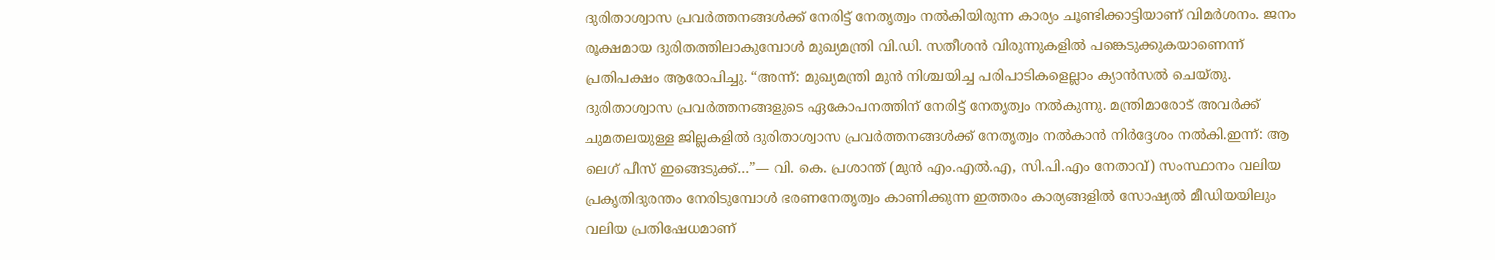ദുരിതാശ്വാസ പ്രവർത്തനങ്ങൾക്ക് നേരിട്ട് നേതൃത്വം നൽകിയിരുന്ന കാര്യം ചൂണ്ടിക്കാട്ടിയാണ് വിമർശനം. ജനം രൂക്ഷമായ ദുരിതത്തിലാകുമ്പോൾ മുഖ്യമന്ത്രി വി.ഡി. സതീശൻ വിരുന്നുകളിൽ പങ്കെടുക്കുകയാണെന്ന് പ്രതിപക്ഷം ആരോപിച്ചു. “അന്ന്: മുഖ്യമന്ത്രി മുൻ നിശ്ചയിച്ച പരിപാടികളെല്ലാം ക്യാൻസൽ ചെയ്തു. ദുരിതാശ്വാസ പ്രവർത്തനങ്ങളുടെ ഏകോപനത്തിന് നേരിട്ട് നേതൃത്വം നൽകുന്നു. മന്ത്രിമാരോട് അവർക്ക് ചുമതലയുള്ള ജില്ലകളിൽ ദുരിതാശ്വാസ പ്രവർത്തനങ്ങൾക്ക് നേതൃത്വം നൽകാൻ നിർദ്ദേശം നൽകി.ഇന്ന്: ആ ലെഗ് പീസ് ഇങ്ങെടുക്ക്…”— വി. കെ. പ്രശാന്ത് (മുൻ എം.എൽ.എ, സി.പി.എം നേതാവ്) സംസ്ഥാനം വലിയ പ്രകൃതിദുരന്തം നേരിടുമ്പോൾ ഭരണനേതൃത്വം കാണിക്കുന്ന ഇത്തരം കാര്യങ്ങളിൽ സോഷ്യൽ മീഡിയയിലും വലിയ പ്രതിഷേധമാണ്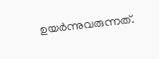ഉയർന്നുവരുന്നത്.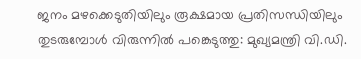ജനം മഴക്കെടുതിയിലും രൂക്ഷമായ പ്രതിസന്ധിയിലും തുടരുമ്പോൾ വിരുന്നിൽ പങ്കെടുത്തു: മുഖ്യമന്ത്രി വി.ഡി.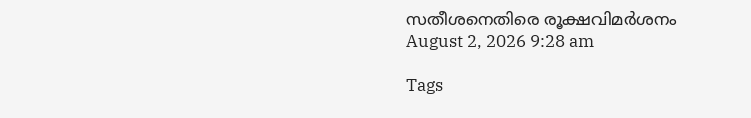സതീശനെതിരെ രൂക്ഷവിമർശനം
August 2, 2026 9:28 am

Tags